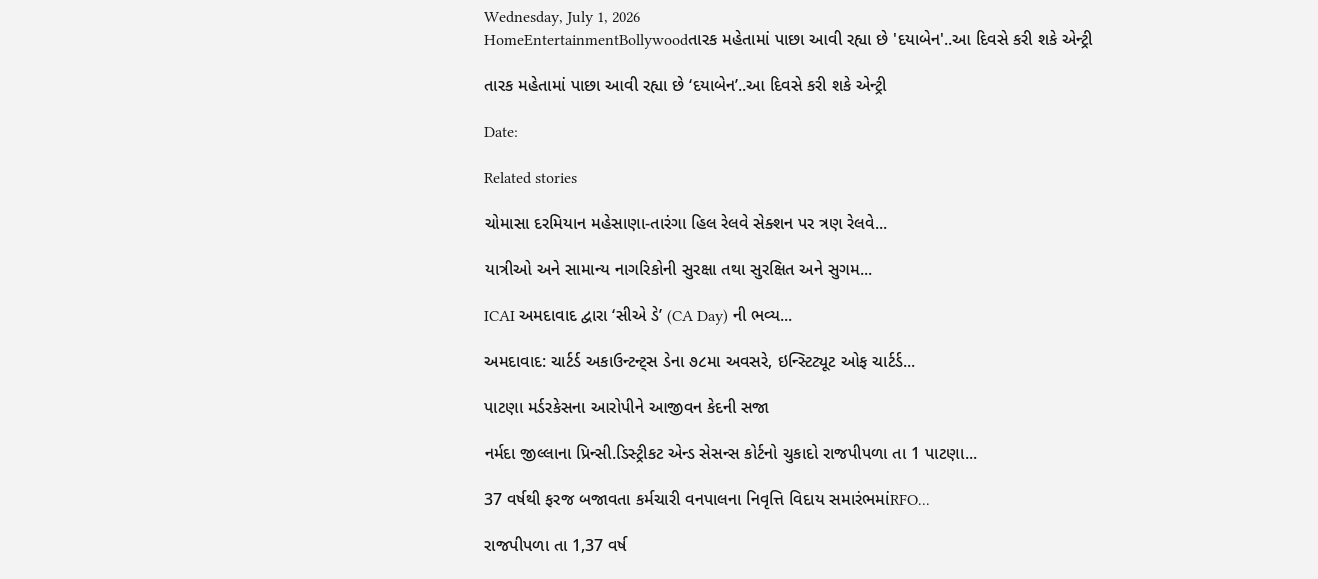Wednesday, July 1, 2026
HomeEntertainmentBollywoodતારક મહેતામાં પાછા આવી રહ્યા છે 'દયાબેન'..આ દિવસે કરી શકે એન્ટ્રી

તારક મહેતામાં પાછા આવી રહ્યા છે ‘દયાબેન’..આ દિવસે કરી શકે એન્ટ્રી

Date:

Related stories

ચોમાસા દરમિયાન મહેસાણા-તારંગા હિલ રેલવે સેક્શન પર ત્રણ રેલવે...

યાત્રીઓ અને સામાન્ય નાગરિકોની સુરક્ષા તથા સુરક્ષિત અને સુગમ...

ICAI અમદાવાદ દ્વારા ‘સીએ ડે’ (CA Day) ની ભવ્ય...

અમદાવાદ: ચાર્ટર્ડ અકાઉન્ટન્ટ્સ ડેના ૭૮મા અવસરે, ઇન્સ્ટિટ્યૂટ ઓફ ચાર્ટર્ડ...

પાટણા મર્ડરકેસના આરોપીને આજીવન કેદની સજા

નર્મદા જીલ્લાના પ્રિન્સી.ડિસ્ટ્રીકટ એન્ડ સેસન્સ કોર્ટનો ચુકાદો રાજપીપળા તા 1 પાટણા...

37 વર્ષથી ફરજ બજાવતા કર્મચારી વનપાલના નિવૃત્તિ વિદાય સમારંભમાંRFO...

રાજપીપળા તા 1,37 વર્ષ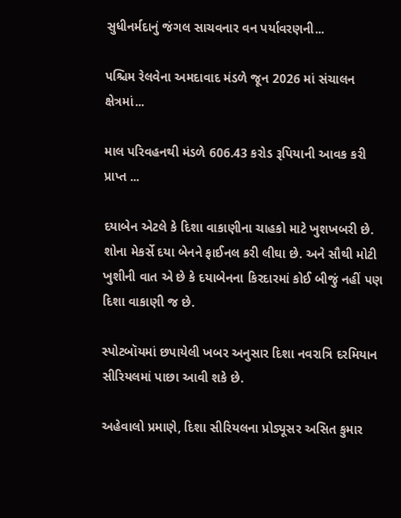સુધીનર્મદાનું જંગલ સાચવનાર વન પર્યાવરણની...

પશ્ચિમ રેલવેના અમદાવાદ મંડળે જૂન 2026 માં સંચાલન ક્ષેત્રમાં...

માલ પરિવહનથી મંડળે 606.43 કરોડ રૂપિયાની આવક કરી પ્રાપ્ત ...

દયાબેન એટલે કે દિશા વાકાણીના ચાહકો માટે ખુશખબરી છે. શોના મેકર્સે દયા બેનને ફાઈનલ કરી લીઘા છે. અને સૌથી મોટી ખુશીની વાત એ છે કે દયાબેનના કિરદારમાં કોઈ બીજું નહીં પણ દિશા વાકાણી જ છે.

સ્પોટબૉયમાં છપાયેલી ખબર અનુસાર દિશા નવરાત્રિ દરમિયાન સીરિયલમાં પાછા આવી શકે છે.

અહેવાલો પ્રમાણે, દિશા સીરિયલના પ્રોડ્યૂસર અસિત કુમાર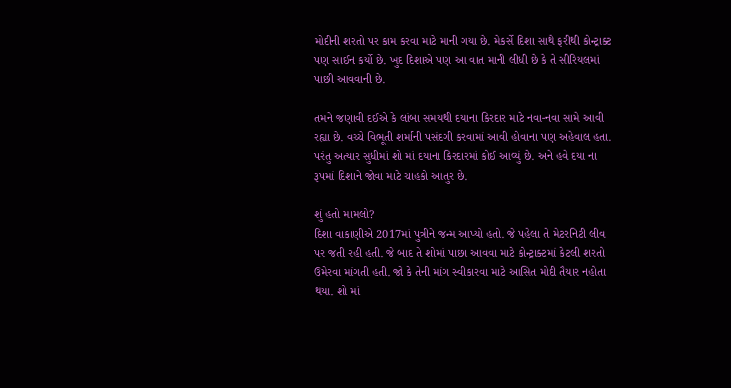મોદીની શરતો પર કામ કરવા માટે માની ગયા છે. મેકર્સે દિશા સાથે ફરીથી કોન્ટ્રાક્ટ પણ સાઈન કર્યો છે. ખુદ દિશાએ પણ આ વાત માની લીધી છે કે તે સીરિયલમાં પાછી આવવાની છે.

તમને જણાવી દઈએ કે લાંબા સમયથી દયાના કિરદાર માટે નવા-નવા સામે આવી રહ્યા છે. વચ્ચે વિભૂતી શર્માની પસંદગી કરવામાં આવી હોવાના પણ અહેવાલ હતા. પરંતુ અત્યાર સુધીમાં શો માં દયાના કિરદારમાં કોઈ આવ્યું છે. અને હવે દયા ના રૂપમાં દિશાને જોવા માટે ચાહકો આતુર છે.

શું હતો મામલો?
દિશા વાકાણીએ 2017માં પુત્રીને જન્મ આપ્યો હતો. જે પહેલા તે મેટરનિટી લીવ પર જતી રહી હતી. જે બાદ તે શોમાં પાછા આવવા માટે કોન્ટ્રાક્ટમાં કેટલી શરતો ઉમેરવા માંગતી હતી. જો કે તેની માંગ સ્વીકારવા માટે આસિત મોદી તૈયાર નહોતા થયા. શો માં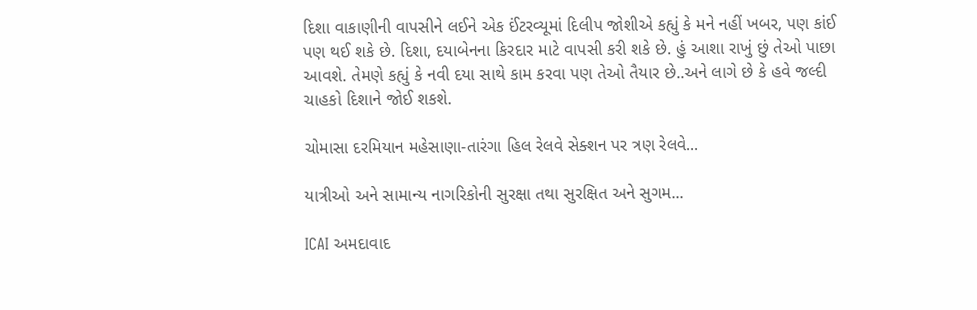દિશા વાકાણીની વાપસીને લઈને એક ઈંટરવ્યૂમાં દિલીપ જોશીએ કહ્યું કે મને નહીં ખબર, પણ કાંઈ પણ થઈ શકે છે. દિશા, દયાબેનના કિરદાર માટે વાપસી કરી શકે છે. હું આશા રાખું છું તેઓ પાછા આવશે. તેમણે કહ્યું કે નવી દયા સાથે કામ કરવા પણ તેઓ તૈયાર છે..અને લાગે છે કે હવે જલ્દી ચાહકો દિશાને જોઈ શકશે.

ચોમાસા દરમિયાન મહેસાણા-તારંગા હિલ રેલવે સેક્શન પર ત્રણ રેલવે...

યાત્રીઓ અને સામાન્ય નાગરિકોની સુરક્ષા તથા સુરક્ષિત અને સુગમ...

ICAI અમદાવાદ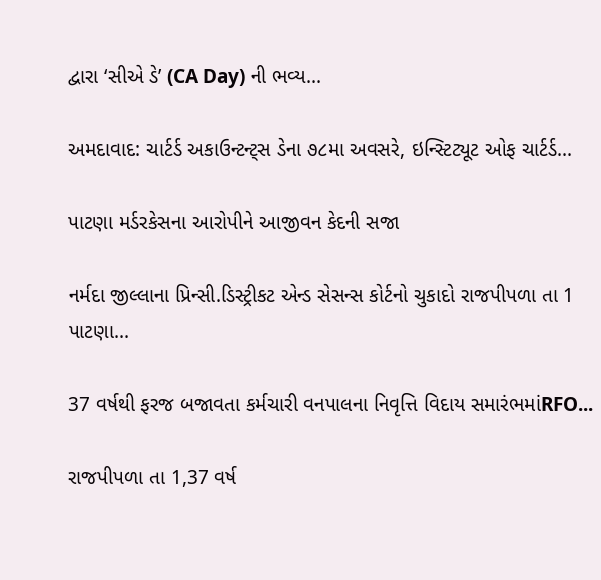દ્વારા ‘સીએ ડે’ (CA Day) ની ભવ્ય...

અમદાવાદ: ચાર્ટર્ડ અકાઉન્ટન્ટ્સ ડેના ૭૮મા અવસરે, ઇન્સ્ટિટ્યૂટ ઓફ ચાર્ટર્ડ...

પાટણા મર્ડરકેસના આરોપીને આજીવન કેદની સજા

નર્મદા જીલ્લાના પ્રિન્સી.ડિસ્ટ્રીકટ એન્ડ સેસન્સ કોર્ટનો ચુકાદો રાજપીપળા તા 1 પાટણા...

37 વર્ષથી ફરજ બજાવતા કર્મચારી વનપાલના નિવૃત્તિ વિદાય સમારંભમાંRFO...

રાજપીપળા તા 1,37 વર્ષ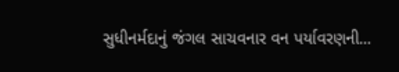સુધીનર્મદાનું જંગલ સાચવનાર વન પર્યાવરણની...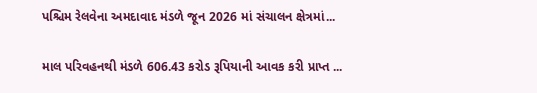પશ્ચિમ રેલવેના અમદાવાદ મંડળે જૂન 2026 માં સંચાલન ક્ષેત્રમાં...

માલ પરિવહનથી મંડળે 606.43 કરોડ રૂપિયાની આવક કરી પ્રાપ્ત ...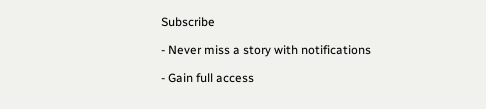Subscribe

- Never miss a story with notifications

- Gain full access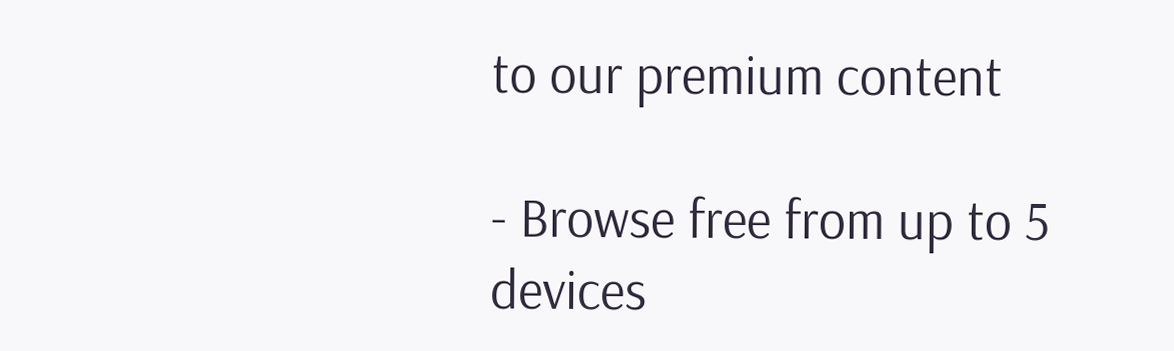to our premium content

- Browse free from up to 5 devices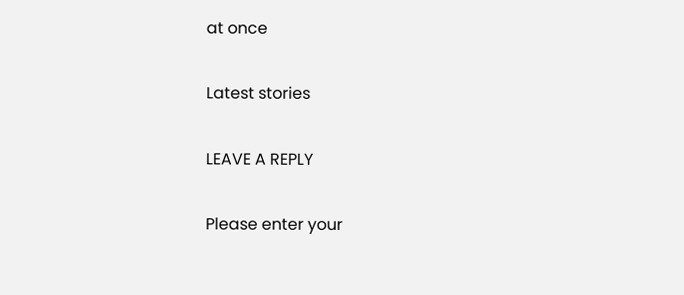at once

Latest stories

LEAVE A REPLY

Please enter your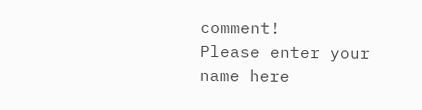comment!
Please enter your name here